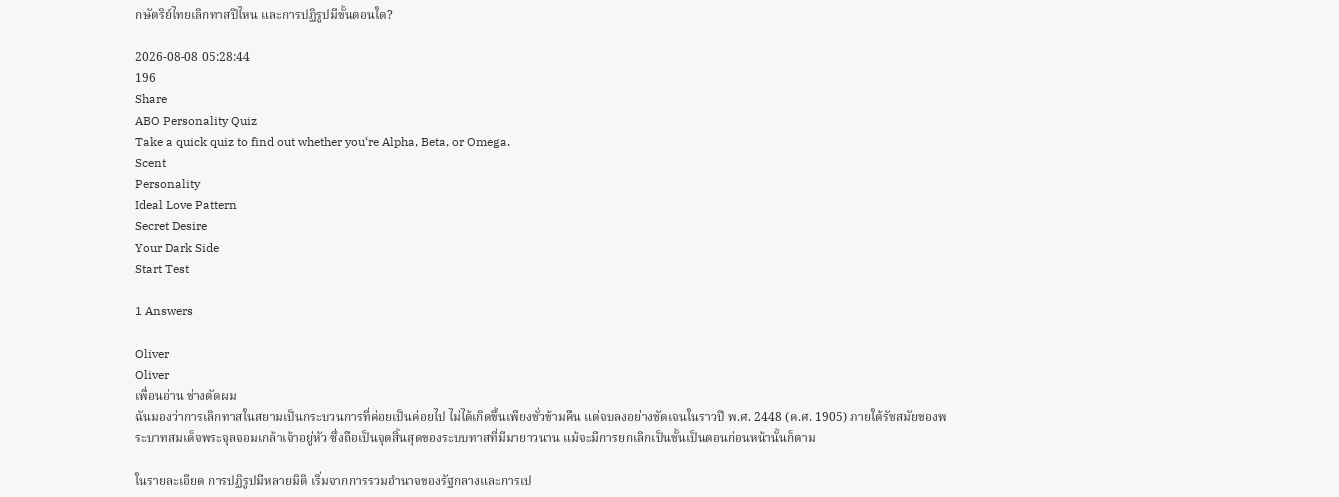กษัตริย์ไทยเลิกทาสปีไหน และการปฏิรูปมีขั้นตอนใด?

2026-08-08 05:28:44
196
Share
ABO Personality Quiz
Take a quick quiz to find out whether you‘re Alpha, Beta, or Omega.
Scent
Personality
Ideal Love Pattern
Secret Desire
Your Dark Side
Start Test

1 Answers

Oliver
Oliver
เพื่อนอ่าน ช่างตัดผม
ฉันมองว่าการเลิกทาสในสยามเป็นกระบวนการที่ค่อยเป็นค่อยไป ไม่ได้เกิดขึ้นเพียงชั่วข้ามคืน แต่จบลงอย่างชัดเจนในราวปี พ.ศ. 2448 (ค.ศ. 1905) ภายใต้รัชสมัยของพระบาทสมเด็จพระจุลจอมเกล้าเจ้าอยู่หัว ซึ่งถือเป็นจุดสิ้นสุดของระบบทาสที่มีมายาวนาน แม้จะมีการยกเลิกเป็นขั้นเป็นตอนก่อนหน้านั้นก็ตาม

ในรายละเอียด การปฏิรูปมีหลายมิติ เริ่มจากการรวมอำนาจของรัฐกลางและการเป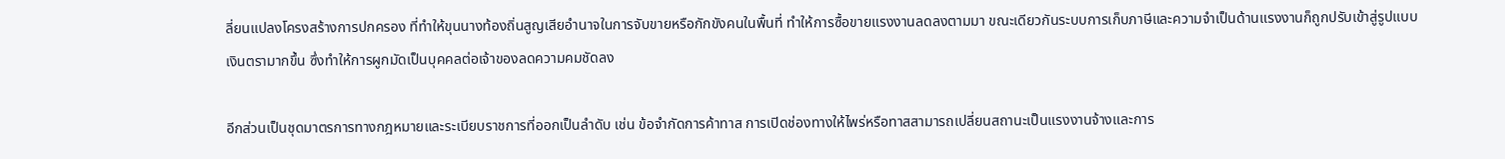ลี่ยนแปลงโครงสร้างการปกครอง ที่ทำให้ขุนนางท้องถิ่นสูญเสียอำนาจในการจับขายหรือกักขังคนในพื้นที่ ทำให้การซื้อขายแรงงานลดลงตามมา ขณะเดียวกันระบบการเก็บภาษีและความจำเป็นด้านแรงงานก็ถูกปรับเข้าสู่รูปแบบเงินตรามากขึ้น ซึ่งทำให้การผูกมัดเป็นบุคคลต่อเจ้าของลดความคมชัดลง

อีกส่วนเป็นชุดมาตรการทางกฎหมายและระเบียบราชการที่ออกเป็นลำดับ เช่น ข้อจำกัดการค้าทาส การเปิดช่องทางให้ไพร่หรือทาสสามารถเปลี่ยนสถานะเป็นแรงงานจ้างและการ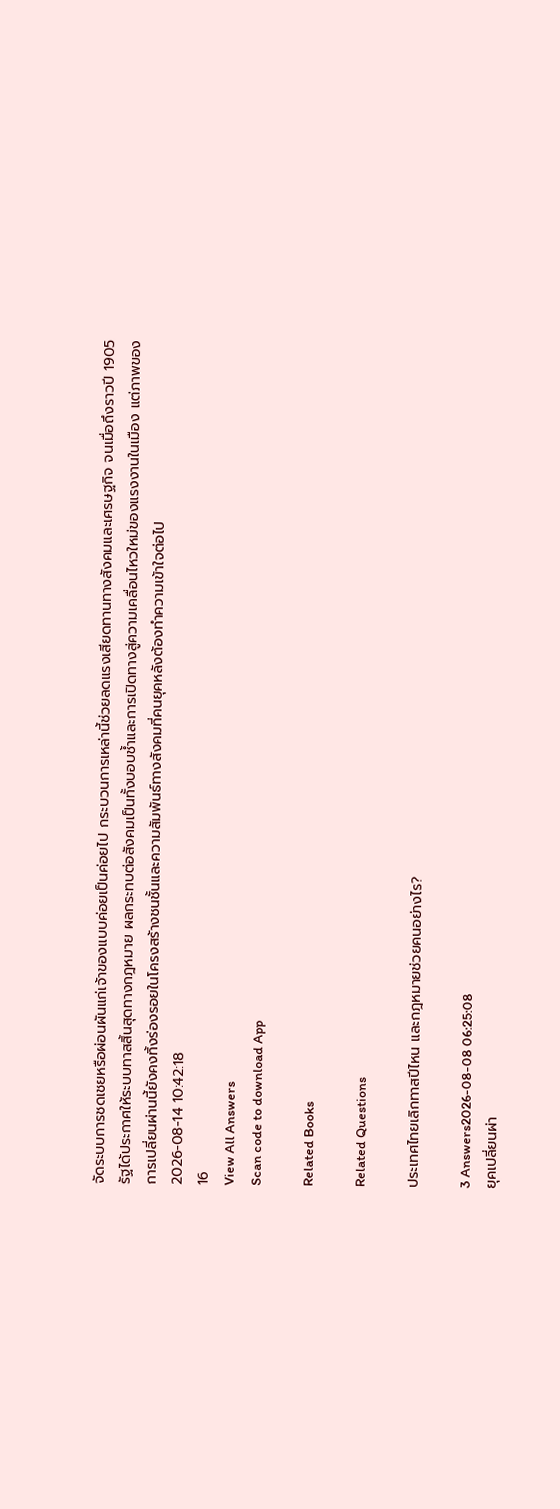จัดระบบการชดเชยหรือผ่อนผันแก่เจ้าของแบบค่อยเป็นค่อยไป กระบวนการเหล่านี้ช่วยลดแรงเสียดทานทางสังคมและเศรษฐกิจ จนเมื่อถึงราวปี 1905 รัฐได้ประกาศให้ระบบทาสสิ้นสุดทางกฎหมาย ผลกระทบต่อสังคมเป็นทั้งบอบช้ำและการเปิดทางสู่ความเคลื่อนไหวใหม่ของแรงงานในเมือง แต่ภาพของการเปลี่ยนผ่านนี้ยังคงทิ้งร่องรอยในโครงสร้างชนชั้นและความสัมพันธ์ทางสังคมที่คนยุคหลังต้องทำความเข้าใจต่อไป
2026-08-14 10:42:18
16
View All Answers
Scan code to download App

Related Books

Related Questions

ประเทศไทยเลิกทาสปีไหน และกฎหมายช่วยคนอย่างไร?

3 Answers2026-08-08 06:25:08
ยุคเปลี่ยนผ่า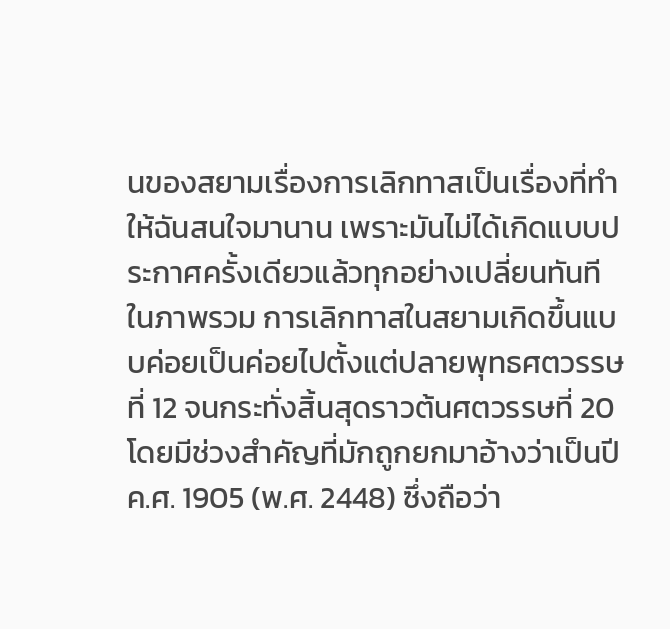นของสยามเรื่องการเลิกทาสเป็นเรื่องที่ทำให้ฉันสนใจมานาน เพราะมันไม่ได้เกิดแบบประกาศครั้งเดียวแล้วทุกอย่างเปลี่ยนทันที ในภาพรวม การเลิกทาสในสยามเกิดขึ้นแบบค่อยเป็นค่อยไปตั้งแต่ปลายพุทธศตวรรษที่ 12 จนกระทั่งสิ้นสุดราวต้นศตวรรษที่ 20 โดยมีช่วงสำคัญที่มักถูกยกมาอ้างว่าเป็นปีค.ศ. 1905 (พ.ศ. 2448) ซึ่งถือว่า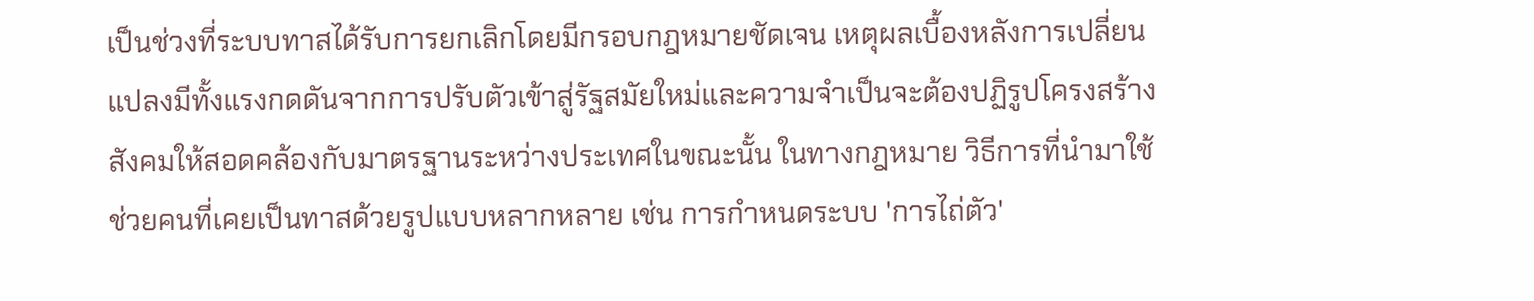เป็นช่วงที่ระบบทาสได้รับการยกเลิกโดยมีกรอบกฎหมายชัดเจน เหตุผลเบื้องหลังการเปลี่ยนแปลงมีทั้งแรงกดดันจากการปรับตัวเข้าสู่รัฐสมัยใหม่และความจำเป็นจะต้องปฏิรูปโครงสร้างสังคมให้สอดคล้องกับมาตรฐานระหว่างประเทศในขณะนั้น ในทางกฎหมาย วิธีการที่นำมาใช้ช่วยคนที่เคยเป็นทาสด้วยรูปแบบหลากหลาย เช่น การกำหนดระบบ 'การไถ่ตัว'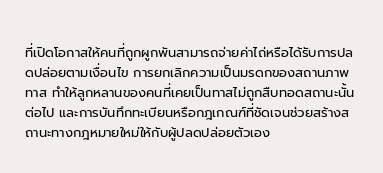ที่เปิดโอกาสให้คนที่ถูกผูกพันสามารถจ่ายค่าไถ่หรือได้รับการปลดปล่อยตามเงื่อนไข การยกเลิกความเป็นมรดกของสถานภาพทาส ทำให้ลูกหลานของคนที่เคยเป็นทาสไม่ถูกสืบทอดสถานะนั้นต่อไป และการบันทึกทะเบียนหรือกฎเกณฑ์ที่ชัดเจนช่วยสร้างสถานะทางกฎหมายใหม่ให้กับผู้ปลดปล่อยตัวเอง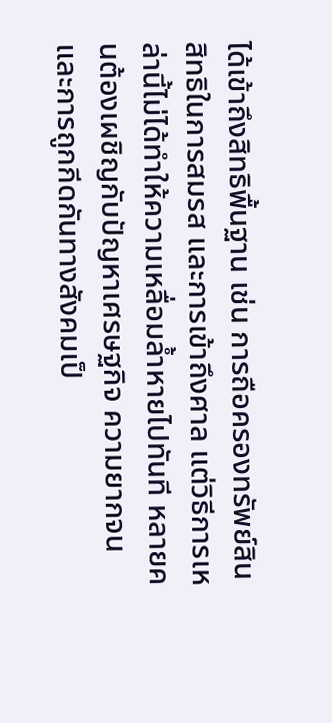ได้เข้าถึงสิทธิพื้นฐาน เช่น การถือครองทรัพย์สิน สิทธิในการสมรส และการเข้าถึงศาล แต่วิธีการเหล่านี้ไม่ได้ทำให้ความเหลื่อมล้ำหายไปทันที หลายคนต้องเผชิญกับปัญหาเศรษฐกิจ ความยากจน และการถูกกีดกันทางสังคมเป็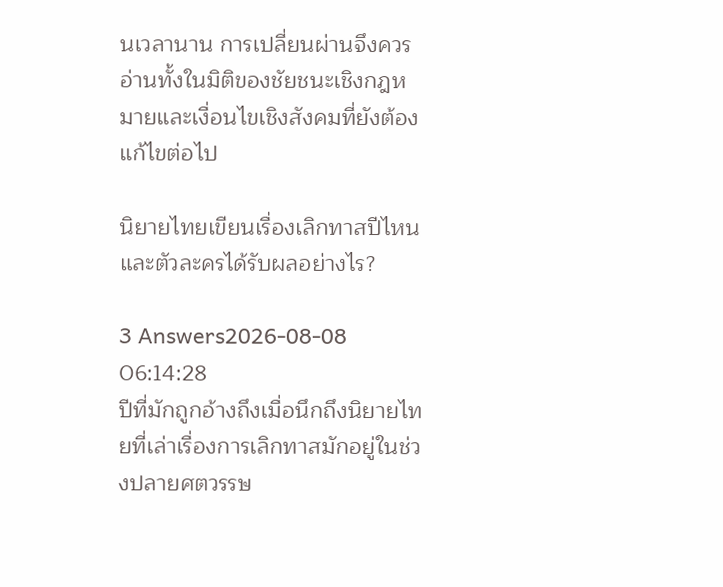นเวลานาน การเปลี่ยนผ่านจึงควรอ่านทั้งในมิติของชัยชนะเชิงกฎหมายและเงื่อนไขเชิงสังคมที่ยังต้องแก้ไขต่อไป

นิยายไทยเขียนเรื่องเลิกทาสปีไหน และตัวละครได้รับผลอย่างไร?

3 Answers2026-08-08 06:14:28
ปีที่มักถูกอ้างถึงเมื่อนึกถึงนิยายไทยที่เล่าเรื่องการเลิกทาสมักอยู่ในช่วงปลายศตวรรษ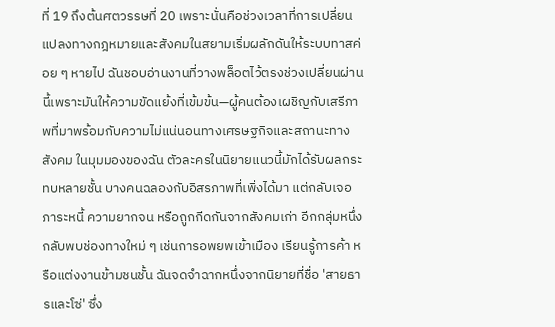ที่ 19 ถึงต้นศตวรรษที่ 20 เพราะนั่นคือช่วงเวลาที่การเปลี่ยนแปลงทางกฎหมายและสังคมในสยามเริ่มผลักดันให้ระบบทาสค่อย ๆ หายไป ฉันชอบอ่านงานที่วางพล็อตไว้ตรงช่วงเปลี่ยนผ่านนี้เพราะมันให้ความขัดแย้งที่เข้มข้น—ผู้คนต้องเผชิญกับเสรีภาพที่มาพร้อมกับความไม่แน่นอนทางเศรษฐกิจและสถานะทางสังคม ในมุมมองของฉัน ตัวละครในนิยายแนวนี้มักได้รับผลกระทบหลายชั้น บางคนฉลองกับอิสรภาพที่เพิ่งได้มา แต่กลับเจอภาระหนี้ ความยากจน หรือถูกกีดกันจากสังคมเก่า อีกกลุ่มหนึ่งกลับพบช่องทางใหม่ ๆ เช่นการอพยพเข้าเมือง เรียนรู้การค้า หรือแต่งงานข้ามชนชั้น ฉันจดจำฉากหนึ่งจากนิยายที่ชื่อ 'สายธารและโซ่' ซึ่ง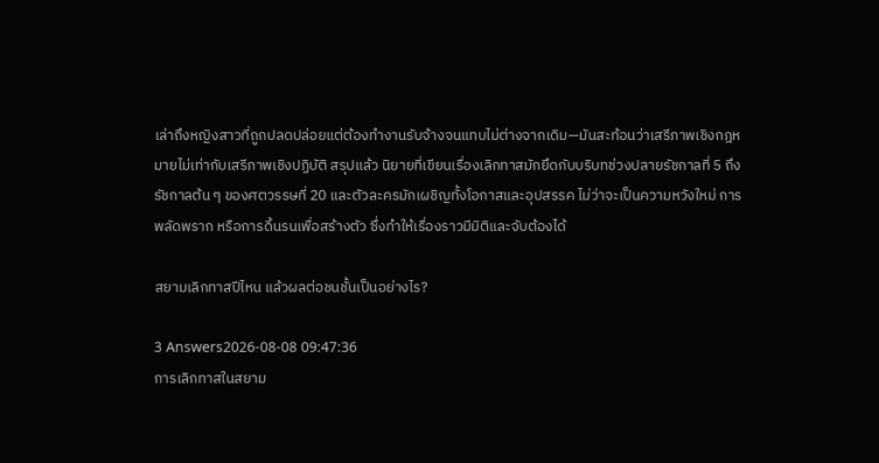เล่าถึงหญิงสาวที่ถูกปลดปล่อยแต่ต้องทำงานรับจ้างจนแทบไม่ต่างจากเดิม—มันสะท้อนว่าเสรีภาพเชิงกฎหมายไม่เท่ากับเสรีภาพเชิงปฏิบัติ สรุปแล้ว นิยายที่เขียนเรื่องเลิกทาสมักยึดกับบริบทช่วงปลายรัชกาลที่ 5 ถึงรัชกาลต้น ๆ ของศตวรรษที่ 20 และตัวละครมักเผชิญทั้งโอกาสและอุปสรรค ไม่ว่าจะเป็นความหวังใหม่ การพลัดพราก หรือการดิ้นรนเพื่อสร้างตัว ซึ่งทำให้เรื่องราวมีมิติและจับต้องได้

สยามเลิกทาสปีไหน แล้วผลต่อชนชั้นเป็นอย่างไร?

3 Answers2026-08-08 09:47:36
การเลิกทาสในสยาม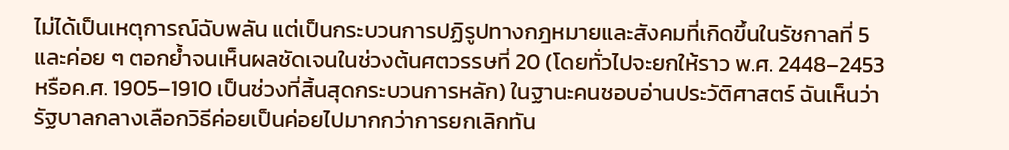ไม่ได้เป็นเหตุการณ์ฉับพลัน แต่เป็นกระบวนการปฏิรูปทางกฎหมายและสังคมที่เกิดขึ้นในรัชกาลที่ 5 และค่อย ๆ ตอกย้ำจนเห็นผลชัดเจนในช่วงต้นศตวรรษที่ 20 (โดยทั่วไปจะยกให้ราว พ.ศ. 2448–2453 หรือค.ศ. 1905–1910 เป็นช่วงที่สิ้นสุดกระบวนการหลัก) ในฐานะคนชอบอ่านประวัติศาสตร์ ฉันเห็นว่ารัฐบาลกลางเลือกวิธีค่อยเป็นค่อยไปมากกว่าการยกเลิกทัน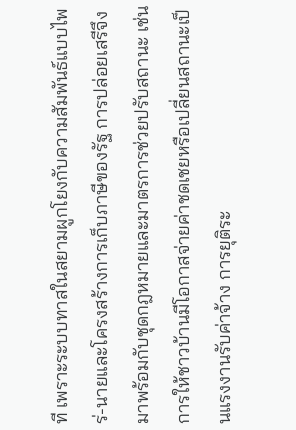ที เพราะระบบทาสในสยามผูกโยงกับความสัมพันธ์แบบไพร่-นายและโครงสร้างการเก็บภาษีของรัฐ การปล่อยเสรีจึงมาพร้อมกับชุดกฎหมายและมาตรการช่วยปรับสถานะ เช่น การให้ชาวบ้านมีโอกาสจ่ายค่าชดเชยหรือเปลี่ยนสถานะเป็นแรงงานรับค่าจ้าง การยุติระ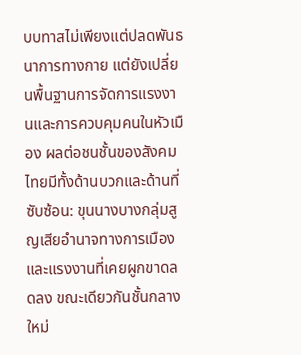บบทาสไม่เพียงแต่ปลดพันธนาการทางกาย แต่ยังเปลี่ยนพื้นฐานการจัดการแรงงานและการควบคุมคนในหัวเมือง ผลต่อชนชั้นของสังคมไทยมีทั้งด้านบวกและด้านที่ซับซ้อน: ขุนนางบางกลุ่มสูญเสียอำนาจทางการเมืองและแรงงานที่เคยผูกขาดลดลง ขณะเดียวกันชั้นกลางใหม่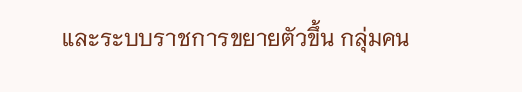และระบบราชการขยายตัวขึ้น กลุ่มคน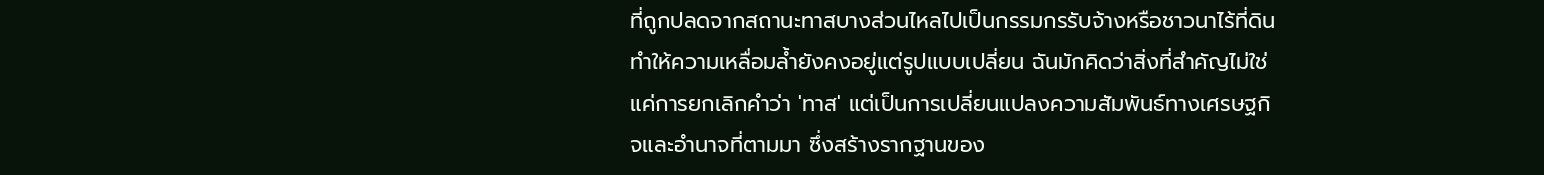ที่ถูกปลดจากสถานะทาสบางส่วนไหลไปเป็นกรรมกรรับจ้างหรือชาวนาไร้ที่ดิน ทำให้ความเหลื่อมล้ำยังคงอยู่แต่รูปแบบเปลี่ยน ฉันมักคิดว่าสิ่งที่สำคัญไม่ใช่แค่การยกเลิกคำว่า 'ทาส' แต่เป็นการเปลี่ยนแปลงความสัมพันธ์ทางเศรษฐกิจและอำนาจที่ตามมา ซึ่งสร้างรากฐานของ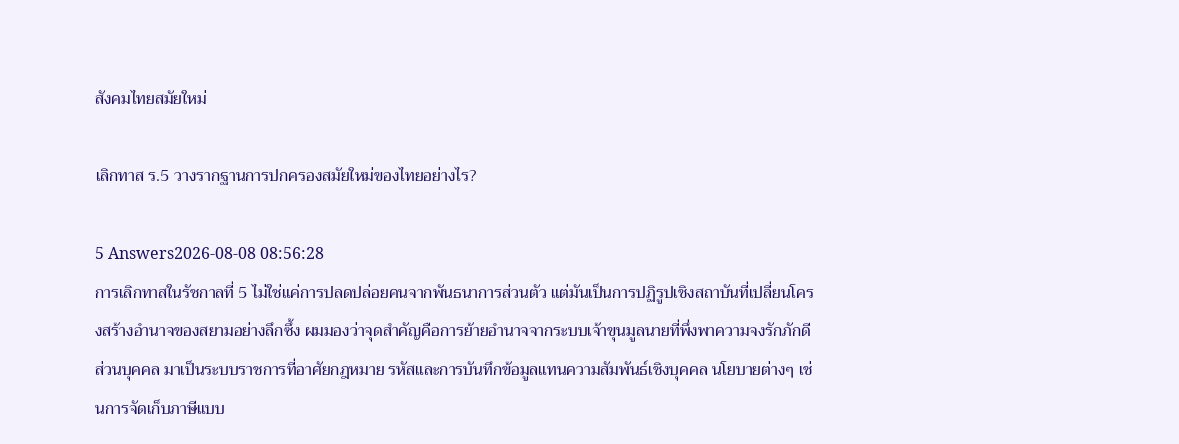สังคมไทยสมัยใหม่

เลิกทาส ร.5 วางรากฐานการปกครองสมัยใหม่ของไทยอย่างไร?

5 Answers2026-08-08 08:56:28
การเลิกทาสในรัชกาลที่ 5 ไม่ใช่แค่การปลดปล่อยคนจากพันธนาการส่วนตัว แต่มันเป็นการปฏิรูปเชิงสถาบันที่เปลี่ยนโครงสร้างอำนาจของสยามอย่างลึกซึ้ง ผมมองว่าจุดสำคัญคือการย้ายอำนาจจากระบบเจ้าขุนมูลนายที่พึ่งพาความจงรักภักดีส่วนบุคคล มาเป็นระบบราชการที่อาศัยกฎหมาย รหัสและการบันทึกข้อมูลแทนความสัมพันธ์เชิงบุคคล นโยบายต่างๆ เช่นการจัดเก็บภาษีแบบ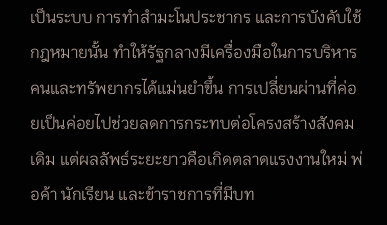เป็นระบบ การทำสำมะโนประชากร และการบังคับใช้กฎหมายนั้น ทำให้รัฐกลางมีเครื่องมือในการบริหารคนและทรัพยากรได้แม่นยำขึ้น การเปลี่ยนผ่านที่ค่อยเป็นค่อยไปช่วยลดการกระทบต่อโครงสร้างสังคมเดิม แต่ผลลัพธ์ระยะยาวคือเกิดตลาดแรงงานใหม่ พ่อค้า นักเรียน และข้าราชการที่มีบท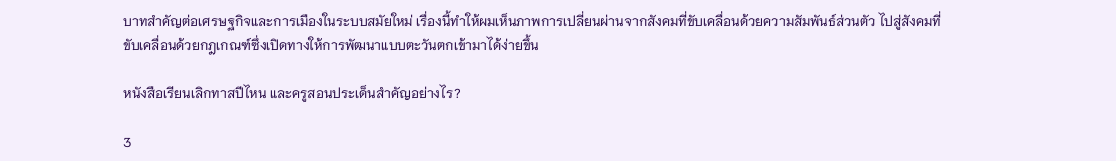บาทสำคัญต่อเศรษฐกิจและการเมืองในระบบสมัยใหม่ เรื่องนี้ทำให้ผมเห็นภาพการเปลี่ยนผ่านจากสังคมที่ขับเคลื่อนด้วยความสัมพันธ์ส่วนตัว ไปสู่สังคมที่ขับเคลื่อนด้วยกฎเกณฑ์ซึ่งเปิดทางให้การพัฒนาแบบตะวันตกเข้ามาได้ง่ายขึ้น

หนังสือเรียนเลิกทาสปีไหน และครูสอนประเด็นสำคัญอย่างไร?

3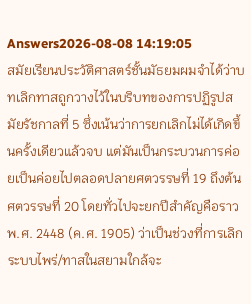Answers2026-08-08 14:19:05
สมัยเรียนประวัติศาสตร์ชั้นมัธยมผมจำได้ว่าบทเลิกทาสถูกวางไว้ในบริบทของการปฏิรูปสมัยรัชกาลที่ 5 ซึ่งเน้นว่าการยกเลิกไม่ได้เกิดขึ้นครั้งเดียวแล้วจบ แต่มันเป็นกระบวนการค่อยเป็นค่อยไปตลอดปลายศตวรรษที่ 19 ถึงต้นศตวรรษที่ 20 โดยทั่วไปจะยกปีสำคัญคือราว พ.ศ. 2448 (ค.ศ. 1905) ว่าเป็นช่วงที่การเลิกระบบไพร่/ทาสในสยามใกล้จะ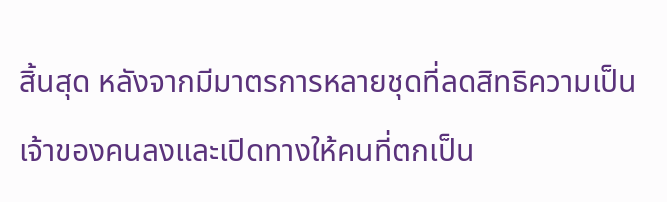สิ้นสุด หลังจากมีมาตรการหลายชุดที่ลดสิทธิความเป็นเจ้าของคนลงและเปิดทางให้คนที่ตกเป็น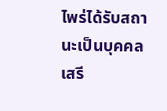ไพร่ได้รับสถานะเป็นบุคคลเสรี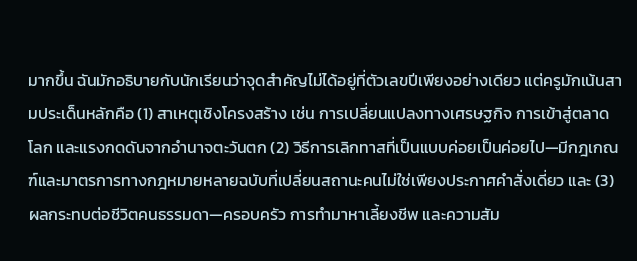มากขึ้น ฉันมักอธิบายกับนักเรียนว่าจุดสำคัญไม่ได้อยู่ที่ตัวเลขปีเพียงอย่างเดียว แต่ครูมักเน้นสามประเด็นหลักคือ (1) สาเหตุเชิงโครงสร้าง เช่น การเปลี่ยนแปลงทางเศรษฐกิจ การเข้าสู่ตลาดโลก และแรงกดดันจากอำนาจตะวันตก (2) วิธีการเลิกทาสที่เป็นแบบค่อยเป็นค่อยไป—มีกฎเกณฑ์และมาตรการทางกฎหมายหลายฉบับที่เปลี่ยนสถานะคนไม่ใช่เพียงประกาศคำสั่งเดี่ยว และ (3) ผลกระทบต่อชีวิตคนธรรมดา—ครอบครัว การทำมาหาเลี้ยงชีพ และความสัม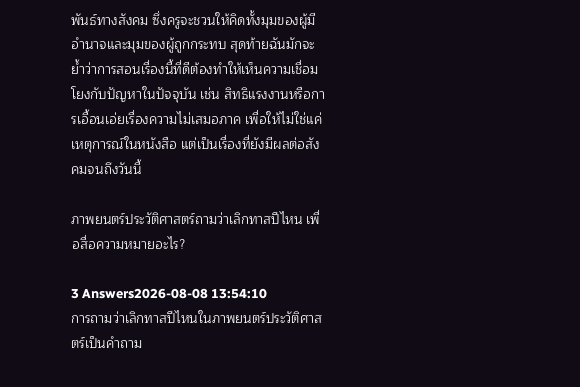พันธ์ทางสังคม ซึ่งครูจะชวนให้คิดทั้งมุมของผู้มีอำนาจและมุมของผู้ถูกกระทบ สุดท้ายฉันมักจะย้ำว่าการสอนเรื่องนี้ที่ดีต้องทำให้เห็นความเชื่อมโยงกับปัญหาในปัจจุบัน เช่น สิทธิแรงงานหรือการเอื้อนเอ่ยเรื่องความไม่เสมอภาค เพื่อให้ไม่ใช่แค่เหตุการณ์ในหนังสือ แต่เป็นเรื่องที่ยังมีผลต่อสังคมจนถึงวันนี้

ภาพยนตร์ประวัติศาสตร์ถามว่าเลิกทาสปีไหน เพื่อสื่อความหมายอะไร?

3 Answers2026-08-08 13:54:10
การถามว่าเลิกทาสปีไหนในภาพยนตร์ประวัติศาสตร์เป็นคำถาม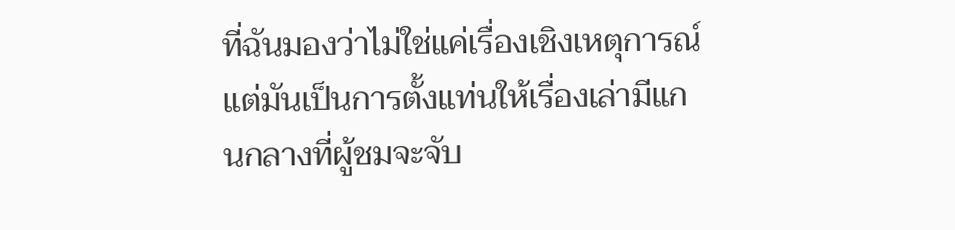ที่ฉันมองว่าไม่ใช่แค่เรื่องเชิงเหตุการณ์ แต่มันเป็นการตั้งแท่นให้เรื่องเล่ามีแกนกลางที่ผู้ชมจะจับ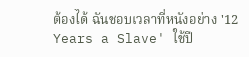ต้องได้ ฉันชอบเวลาที่หนังอย่าง '12 Years a Slave' ใช้ปี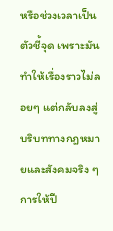หรือช่วงเวลาเป็นตัวชี้จุด เพราะมันทำให้เรื่องราวไม่ลอยๆ แต่กลับลงสู่บริบททางกฎหมายและสังคมจริง ๆ การให้ปี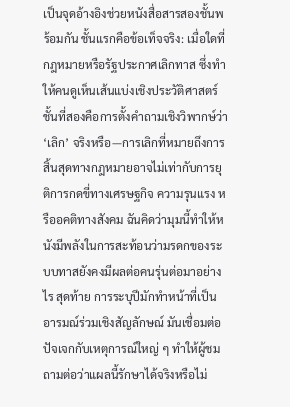เป็นจุดอ้างอิงช่วยหนังสื่อสารสองชั้นพร้อมกัน ชั้นแรกคือข้อเท็จจริง: เมื่อใดที่กฎหมายหรือรัฐประกาศเลิกทาส ซึ่งทำให้คนดูเห็นเส้นแบ่งเชิงประวัติศาสตร์ ชั้นที่สองคือการตั้งคำถามเชิงวิพากษ์ว่า ‘เลิก’ จริงหรือ—การเลิกที่หมายถึงการสิ้นสุดทางกฎหมายอาจไม่เท่ากับการยุติการกดขี่ทางเศรษฐกิจ ความรุนแรง หรืออคติทางสังคม ฉันคิดว่ามุมนี้ทำให้หนังมีพลังในการสะท้อนว่ามรดกของระบบทาสยังคงมีผลต่อคนรุ่นต่อมาอย่างไร สุดท้าย การระบุปีมักทำหน้าที่เป็นอารมณ์ร่วมเชิงสัญลักษณ์ มันเชื่อมต่อปัจเจกกับเหตุการณ์ใหญ่ ๆ ทำให้ผู้ชมถามต่อว่าแผลนี้รักษาได้จริงหรือไม่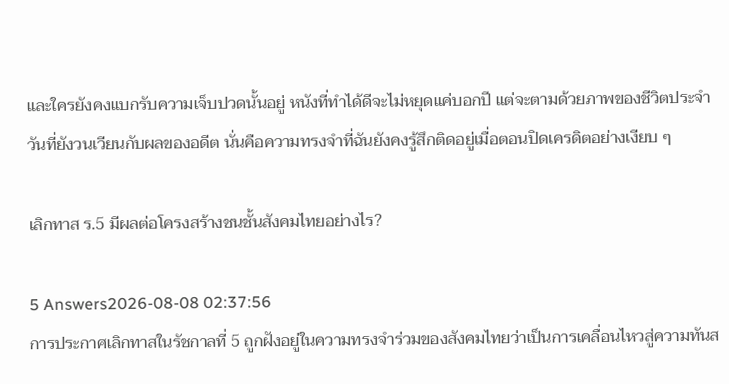และใครยังคงแบกรับความเจ็บปวดนั้นอยู่ หนังที่ทำได้ดีจะไม่หยุดแค่บอกปี แต่จะตามด้วยภาพของชีวิตประจำวันที่ยังวนเวียนกับผลของอดีต นั่นคือความทรงจำที่ฉันยังคงรู้สึกติดอยู่เมื่อตอนปิดเครดิตอย่างเงียบ ๆ

เลิกทาส ร.5 มีผลต่อโครงสร้างชนชั้นสังคมไทยอย่างไร?

5 Answers2026-08-08 02:37:56
การประกาศเลิกทาสในรัชกาลที่ 5 ถูกฝังอยู่ในความทรงจำร่วมของสังคมไทยว่าเป็นการเคลื่อนไหวสู่ความทันส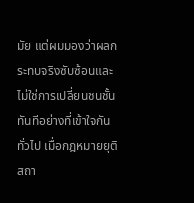มัย แต่ผมมองว่าผลกระทบจริงซับซ้อนและไม่ใช่การเปลี่ยนชนชั้นทันทีอย่างที่เข้าใจกันทั่วไป เมื่อกฎหมายยุติสถา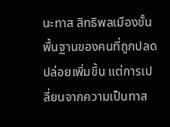นะทาส สิทธิพลเมืองขั้นพื้นฐานของคนที่ถูกปลดปล่อยเพิ่มขึ้น แต่การเปลี่ยนจากความเป็นทาส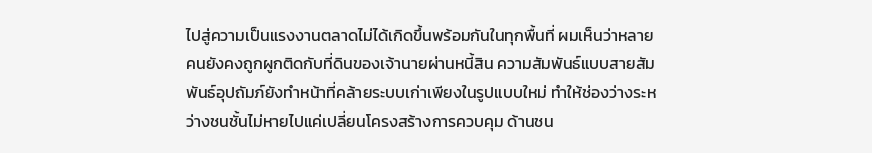ไปสู่ความเป็นแรงงานตลาดไม่ได้เกิดขึ้นพร้อมกันในทุกพื้นที่ ผมเห็นว่าหลายคนยังคงถูกผูกติดกับที่ดินของเจ้านายผ่านหนี้สิน ความสัมพันธ์แบบสายสัมพันธ์อุปถัมภ์ยังทำหน้าที่คล้ายระบบเก่าเพียงในรูปแบบใหม่ ทำให้ช่องว่างระหว่างชนชั้นไม่หายไปแค่เปลี่ยนโครงสร้างการควบคุม ด้านชน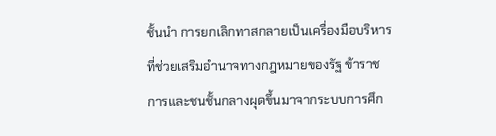ชั้นนำ การยกเลิกทาสกลายเป็นเครื่องมือบริหารที่ช่วยเสริมอำนาจทางกฎหมายของรัฐ ข้าราชการและชนชั้นกลางผุดขึ้นมาจากระบบการศึก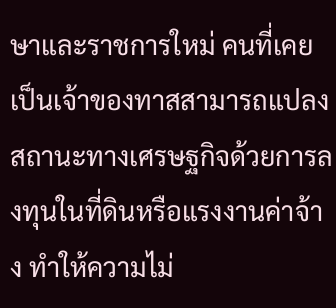ษาและราชการใหม่ คนที่เคยเป็นเจ้าของทาสสามารถแปลงสถานะทางเศรษฐกิจด้วยการลงทุนในที่ดินหรือแรงงานค่าจ้าง ทำให้ความไม่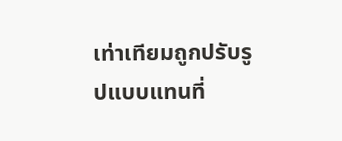เท่าเทียมถูกปรับรูปแบบแทนที่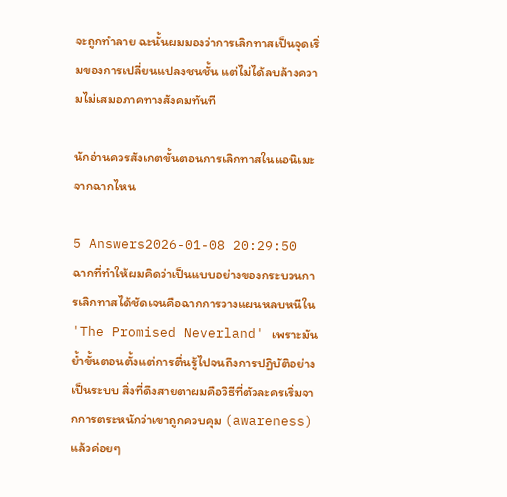จะถูกทำลาย ฉะนั้นผมมองว่าการเลิกทาสเป็นจุดเริ่มของการเปลี่ยนแปลงชนชั้น แต่ไม่ได้ลบล้างความไม่เสมอภาคทางสังคมทันที

นักอ่านควรสังเกตขั้นตอนการเลิกทาสในแอนิเมะจากฉากไหน

5 Answers2026-01-08 20:29:50
ฉากที่ทำให้ผมคิดว่าเป็นแบบอย่างของกระบวนการเลิกทาสได้ชัดเจนคือฉากการวางแผนหลบหนีใน 'The Promised Neverland' เพราะมันย้ำขั้นตอนตั้งแต่การตื่นรู้ไปจนถึงการปฏิบัติอย่างเป็นระบบ สิ่งที่ดึงสายตาผมคือวิธีที่ตัวละครเริ่มจากการตระหนักว่าเขาถูกควบคุม (awareness) แล้วค่อยๆ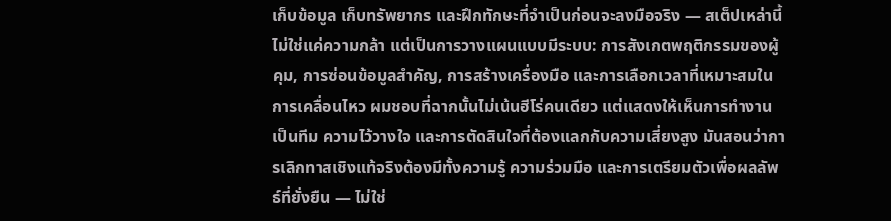เก็บข้อมูล เก็บทรัพยากร และฝึกทักษะที่จำเป็นก่อนจะลงมือจริง — สเต็ปเหล่านี้ไม่ใช่แค่ความกล้า แต่เป็นการวางแผนแบบมีระบบ: การสังเกตพฤติกรรมของผู้คุม, การซ่อนข้อมูลสำคัญ, การสร้างเครื่องมือ และการเลือกเวลาที่เหมาะสมในการเคลื่อนไหว ผมชอบที่ฉากนั้นไม่เน้นฮีโร่คนเดียว แต่แสดงให้เห็นการทำงานเป็นทีม ความไว้วางใจ และการตัดสินใจที่ต้องแลกกับความเสี่ยงสูง มันสอนว่าการเลิกทาสเชิงแท้จริงต้องมีทั้งความรู้ ความร่วมมือ และการเตรียมตัวเพื่อผลลัพธ์ที่ยั่งยืน — ไม่ใช่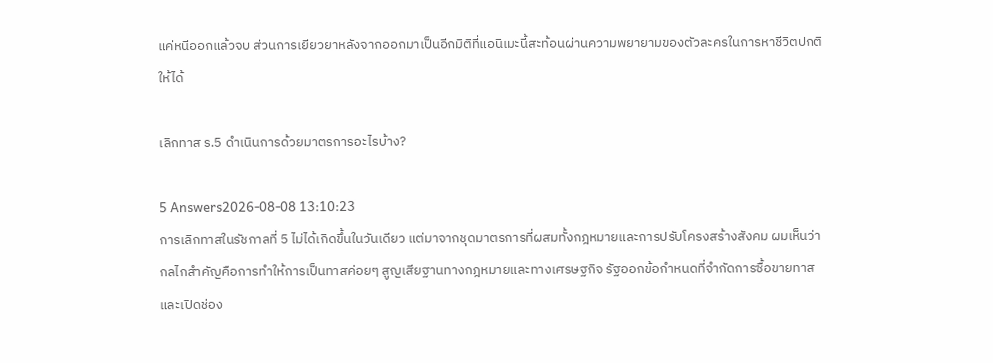แค่หนีออกแล้วจบ ส่วนการเยียวยาหลังจากออกมาเป็นอีกมิติที่แอนิเมะนี้สะท้อนผ่านความพยายามของตัวละครในการหาชีวิตปกติให้ได้

เลิกทาส ร.5 ดำเนินการด้วยมาตรการอะไรบ้าง?

5 Answers2026-08-08 13:10:23
การเลิกทาสในรัชกาลที่ 5 ไม่ได้เกิดขึ้นในวันเดียว แต่มาจากชุดมาตรการที่ผสมทั้งกฎหมายและการปรับโครงสร้างสังคม ผมเห็นว่ากลไกสำคัญคือการทำให้การเป็นทาสค่อยๆ สูญเสียฐานทางกฎหมายและทางเศรษฐกิจ รัฐออกข้อกำหนดที่จำกัดการซื้อขายทาสและเปิดช่อง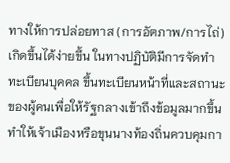ทางให้การปล่อยทาส (การอัตภาพ/การไถ่) เกิดขึ้นได้ง่ายขึ้น ในทางปฏิบัติมีการจัดทำทะเบียนบุคคล ขึ้นทะเบียนหน้าที่และสถานะของผู้คนเพื่อให้รัฐกลางเข้าถึงข้อมูลมากขึ้น ทำให้เจ้าเมืองหรือขุนนางท้องถิ่นควบคุมกา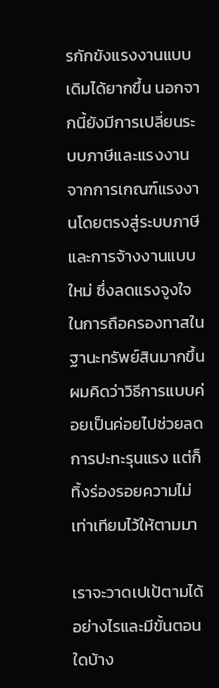รกักขังแรงงานแบบเดิมได้ยากขึ้น นอกจากนี้ยังมีการเปลี่ยนระบบภาษีและแรงงานจากการเกณฑ์แรงงานโดยตรงสู่ระบบภาษีและการจ้างงานแบบใหม่ ซึ่งลดแรงจูงใจในการถือครองทาสในฐานะทรัพย์สินมากขึ้น ผมคิดว่าวิธีการแบบค่อยเป็นค่อยไปช่วยลดการปะทะรุนแรง แต่ก็ทิ้งร่องรอยความไม่เท่าเทียมไว้ให้ตามมา

เราจะวาดเปเป้ตามได้อย่างไรและมีขั้นตอนใดบ้าง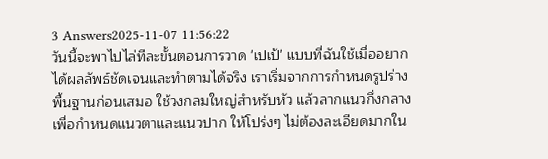3 Answers2025-11-07 11:56:22
วันนี้จะพาไปไล่ทีละขั้นตอนการวาด 'เปเป้' แบบที่ฉันใช้เมื่ออยากได้ผลลัพธ์ชัดเจนและทำตามได้จริง เราเริ่มจากการกำหนดรูปร่างพื้นฐานก่อนเสมอ ใช้วงกลมใหญ่สำหรับหัว แล้วลากแนวกึ่งกลางเพื่อกำหนดแนวตาและแนวปาก ให้โปร่งๆ ไม่ต้องละเอียดมากใน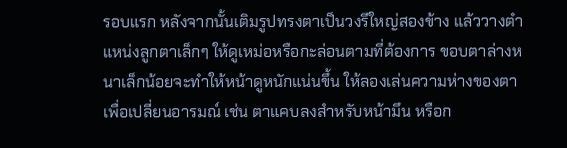รอบแรก หลังจากนั้นเติมรูปทรงตาเป็นวงรีใหญ่สองข้าง แล้ววางตำแหน่งลูกตาเล็กๆ ให้ดูเหม่อหรือกะล่อนตามที่ต้องการ ขอบตาล่างหนาเล็กน้อยจะทำให้หน้าดูหนักแน่นขึ้น ให้ลองเล่นความห่างของตาเพื่อเปลี่ยนอารมณ์ เช่น ตาแคบลงสำหรับหน้ามึน หรือก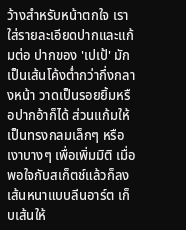ว้างสำหรับหน้าตกใจ เราใส่รายละเอียดปากและแก้มต่อ ปากของ 'เปเป้' มักเป็นเส้นโค้งต่ำกว่ากึ่งกลางหน้า วาดเป็นรอยยิ้มหรือปากอ้าก็ได้ ส่วนแก้มให้เป็นทรงกลมเล็กๆ หรือเงาบางๆ เพื่อเพิ่มมิติ เมื่อพอใจกับสเก็ตช์แล้วก็ลงเส้นหนาแบบลีนอาร์ต เก็บเส้นให้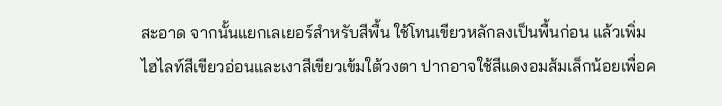สะอาด จากนั้นแยกเลเยอร์สำหรับสีพื้น ใช้โทนเขียวหลักลงเป็นพื้นก่อน แล้วเพิ่มไฮไลท์สีเขียวอ่อนและเงาสีเขียวเข้มใต้วงตา ปากอาจใช้สีแดงอมส้มเล็กน้อยเพื่อค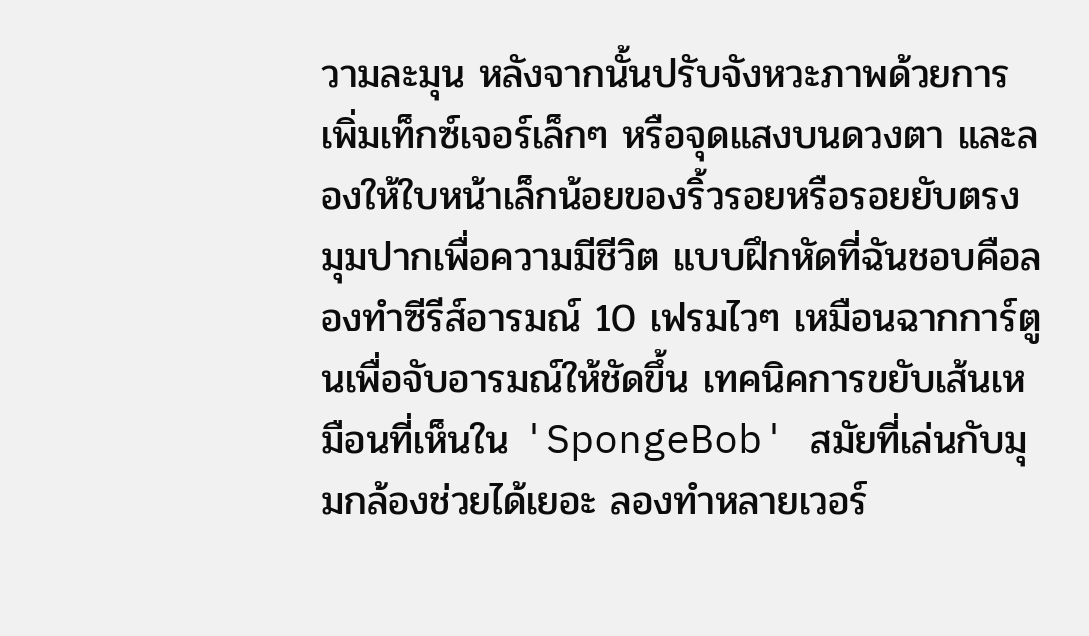วามละมุน หลังจากนั้นปรับจังหวะภาพด้วยการเพิ่มเท็กซ์เจอร์เล็กๆ หรือจุดแสงบนดวงตา และลองให้ใบหน้าเล็กน้อยของริ้วรอยหรือรอยยับตรงมุมปากเพื่อความมีชีวิต แบบฝึกหัดที่ฉันชอบคือลองทำซีรีส์อารมณ์ 10 เฟรมไวๆ เหมือนฉากการ์ตูนเพื่อจับอารมณ์ให้ชัดขึ้น เทคนิคการขยับเส้นเหมือนที่เห็นใน 'SpongeBob' สมัยที่เล่นกับมุมกล้องช่วยได้เยอะ ลองทำหลายเวอร์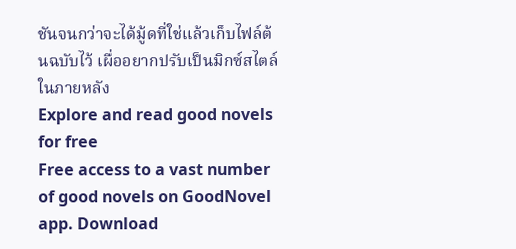ชันจนกว่าจะได้มู้ดที่ใช่แล้วเก็บไฟล์ต้นฉบับไว้ เผื่ออยากปรับเป็นมิกซ์สไตล์ในภายหลัง
Explore and read good novels for free
Free access to a vast number of good novels on GoodNovel app. Download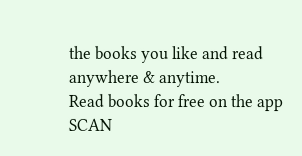the books you like and read anywhere & anytime.
Read books for free on the app
SCAN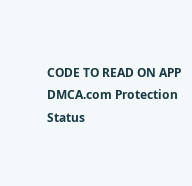CODE TO READ ON APP
DMCA.com Protection Status